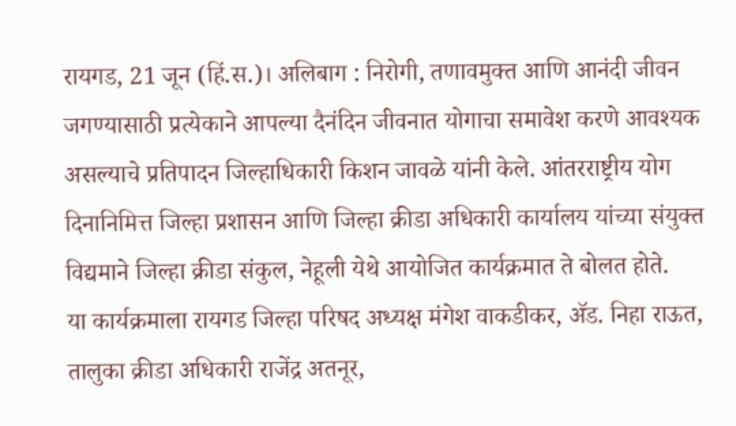रायगड, 21 जून (हिं.स.)। अलिबाग : निरोगी, तणावमुक्त आणि आनंदी जीवन जगण्यासाठी प्रत्येकाने आपल्या दैनंदिन जीवनात योगाचा समावेश करणे आवश्यक असल्याचे प्रतिपादन जिल्हाधिकारी किशन जावळे यांनी केले. आंतरराष्ट्रीय योग दिनानिमित्त जिल्हा प्रशासन आणि जिल्हा क्रीडा अधिकारी कार्यालय यांच्या संयुक्त विद्यमाने जिल्हा क्रीडा संकुल, नेहूली येथे आयोजित कार्यक्रमात ते बोलत होते.
या कार्यक्रमाला रायगड जिल्हा परिषद अध्यक्ष मंगेश वाकडीकर, ॲड. निहा राऊत, तालुका क्रीडा अधिकारी राजेंद्र अतनूर,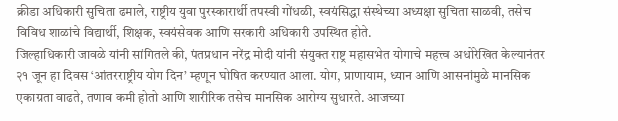क्रीडा अधिकारी सुचिता ढमाले, राष्ट्रीय युवा पुरस्कारार्थी तपस्वी गोंधळी, स्वयंसिद्धा संस्थेच्या अध्यक्षा सुचिता साळवी, तसेच विविध शाळांचे विद्यार्थी, शिक्षक, स्वयंसेवक आणि सरकारी अधिकारी उपस्थित होते.
जिल्हाधिकारी जावळे यांनी सांगितले की, पंतप्रधान नरेंद्र मोदी यांनी संयुक्त राष्ट्र महासभेत योगाचे महत्त्व अधोरेखित केल्यानंतर २१ जून हा दिवस ‘आंतरराष्ट्रीय योग दिन’ म्हणून घोषित करण्यात आला. योग, प्राणायाम, ध्यान आणि आसनांमुळे मानसिक एकाग्रता वाढते, तणाव कमी होतो आणि शारीरिक तसेच मानसिक आरोग्य सुधारते. आजच्या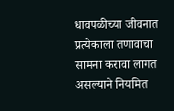धावपळीच्या जीवनात प्रत्येकाला तणावाचा सामना करावा लागत असल्याने नियमित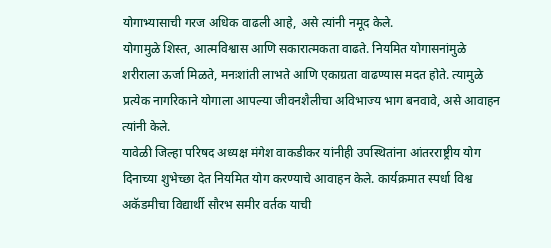योगाभ्यासाची गरज अधिक वाढली आहे, असे त्यांनी नमूद केले.
योगामुळे शिस्त, आत्मविश्वास आणि सकारात्मकता वाढते. नियमित योगासनांमुळे शरीराला ऊर्जा मिळते, मनःशांती लाभते आणि एकाग्रता वाढण्यास मदत होते. त्यामुळे प्रत्येक नागरिकाने योगाला आपल्या जीवनशैलीचा अविभाज्य भाग बनवावे, असे आवाहन त्यांनी केले.
यावेळी जिल्हा परिषद अध्यक्ष मंगेश वाकडीकर यांनीही उपस्थितांना आंतरराष्ट्रीय योग दिनाच्या शुभेच्छा देत नियमित योग करण्याचे आवाहन केले. कार्यक्रमात स्पर्धा विश्व अकॅडमीचा विद्यार्थी सौरभ समीर वर्तक याची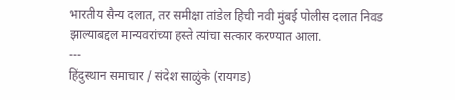भारतीय सैन्य दलात, तर समीक्षा तांडेल हिची नवी मुंबई पोलीस दलात निवड झाल्याबद्दल मान्यवरांच्या हस्ते त्यांचा सत्कार करण्यात आला.
---
हिंदुस्थान समाचार / संदेश साळुंके (रायगड)